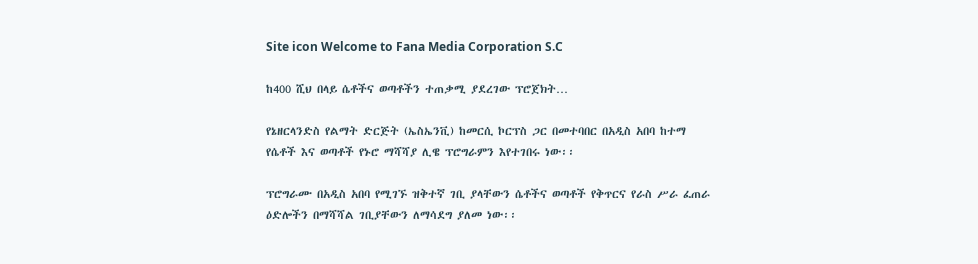Site icon Welcome to Fana Media Corporation S.C

ከ400 ሺህ በላይ ሴቶችና ወጣቶችን ተጠቃሚ ያደረገው ፕሮጀክት…

የኔዘርላንድስ የልማት ድርጅት (ኤስኤንቪ) ከመርሲ ኮርፕስ ጋር በመተባበር በአዲስ አበባ ከተማ የሴቶች እና ወጣቶች የኑሮ ማሻሻያ ሊዌ ፕሮግራምን እየተገበሩ ነው፡፡

ፕሮግራሙ በአዲስ አበባ የሚገኙ ዝቅተኛ ገቢ ያላቸውን ሴቶችና ወጣቶች የቅጥርና የራስ ሥራ ፈጠራ ዕድሎችን በማሻሻል ገቢያቸውን ለማሳደግ ያለመ ነው፡፡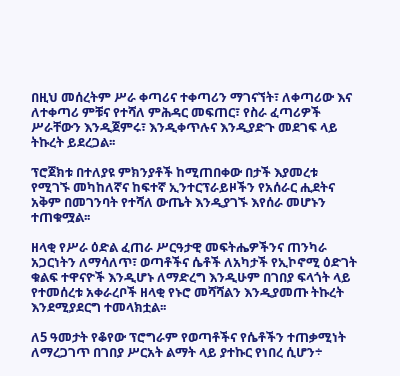በዚህ መሰረትም ሥራ ቀጣሪና ተቀጣሪን ማገናኘት፣ ለቀጣሪው እና ለተቀጣሪ ምቹና የተሻለ ምሕዳር መፍጠር፣ የስራ ፈጣሪዎች ሥራቸውን እንዲጀምሩ፣ እንዲቀጥሉና እንዲያድጉ መደገፍ ላይ ትኩረት ይደረጋል፡፡

ፕሮጀክቱ በተለያዩ ምክንያቶች ከሚጠበቀው በታች እያመረቱ የሚገኙ መካከለኛና ከፍተኛ ኢንተርፕራይዞችን የአሰራር ሒደትና አቅም በመገንባት የተሻለ ውጤት እንዲያገኙ እየሰራ መሆኑን ተጠቁሟል፡፡

ዘላቂ የሥራ ዕድል ፈጠራ ሥርዓታዊ መፍትሔዎችንና ጠንካራ አጋርነትን ለማሳለጥ፣ ወጣቶችና ሴቶች ለአካታች የኢኮኖሚ ዕድገት ቁልፍ ተዋናዮች እንዲሆኑ ለማድረግ እንዲሁም በገበያ ፍላጎት ላይ የተመሰረቱ አቀራረቦች ዘላቂ የኑሮ መሻሻልን እንዲያመጡ ትኩረት እንደሚያደርግ ተመላክቷል፡፡

ለ5 ዓመታት የቆየው ፕሮግራም የወጣቶችና የሴቶችን ተጠቃሚነት ለማረጋገጥ በገበያ ሥርአት ልማት ላይ ያተኩር የነበረ ሲሆን÷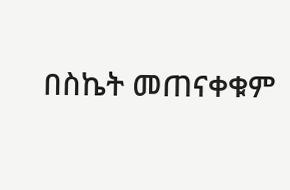በስኬት መጠናቀቁም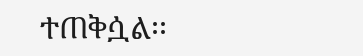ተጠቅሷል፡፡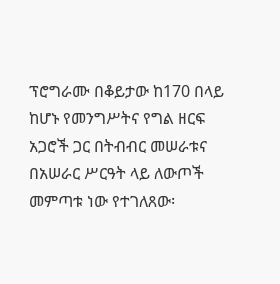ፕሮግራሙ በቆይታው ከ170 በላይ ከሆኑ የመንግሥትና የግል ዘርፍ አጋሮች ጋር በትብብር መሠራቱና በአሠራር ሥርዓት ላይ ለውጦች መምጣቱ ነው የተገለጸው፡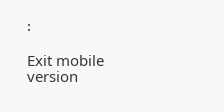፡

Exit mobile version